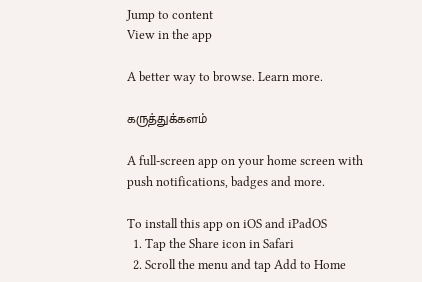Jump to content
View in the app

A better way to browse. Learn more.

கருத்துக்களம்

A full-screen app on your home screen with push notifications, badges and more.

To install this app on iOS and iPadOS
  1. Tap the Share icon in Safari
  2. Scroll the menu and tap Add to Home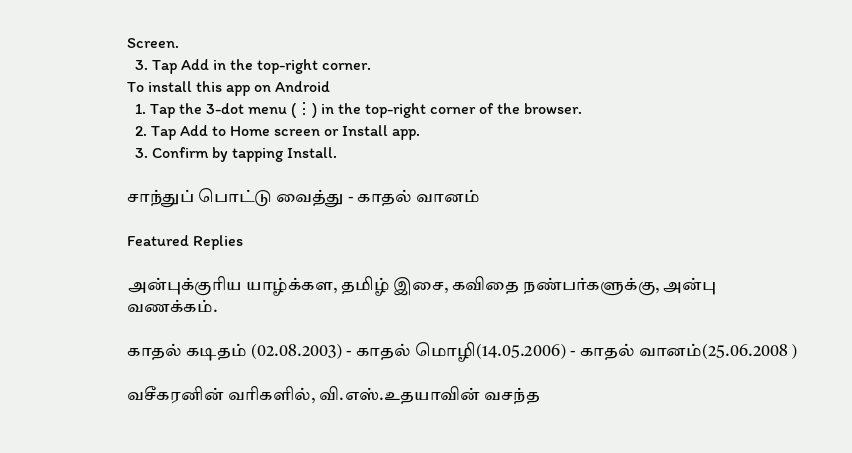Screen.
  3. Tap Add in the top-right corner.
To install this app on Android
  1. Tap the 3-dot menu (⋮) in the top-right corner of the browser.
  2. Tap Add to Home screen or Install app.
  3. Confirm by tapping Install.

சாந்துப் பொட்டு வைத்து - காதல் வானம்

Featured Replies

அன்புக்குரிய யாழ்க்கள, தமிழ் இசை, கவிதை நண்பர்களுக்கு, அன்பு வணக்கம்.

காதல் கடிதம் (02.08.2003) - காதல் மொழி(14.05.2006) - காதல் வானம்(25.06.2008 )

வசீகரனின் வரிகளில், வி.எஸ்.உதயாவின் வசந்த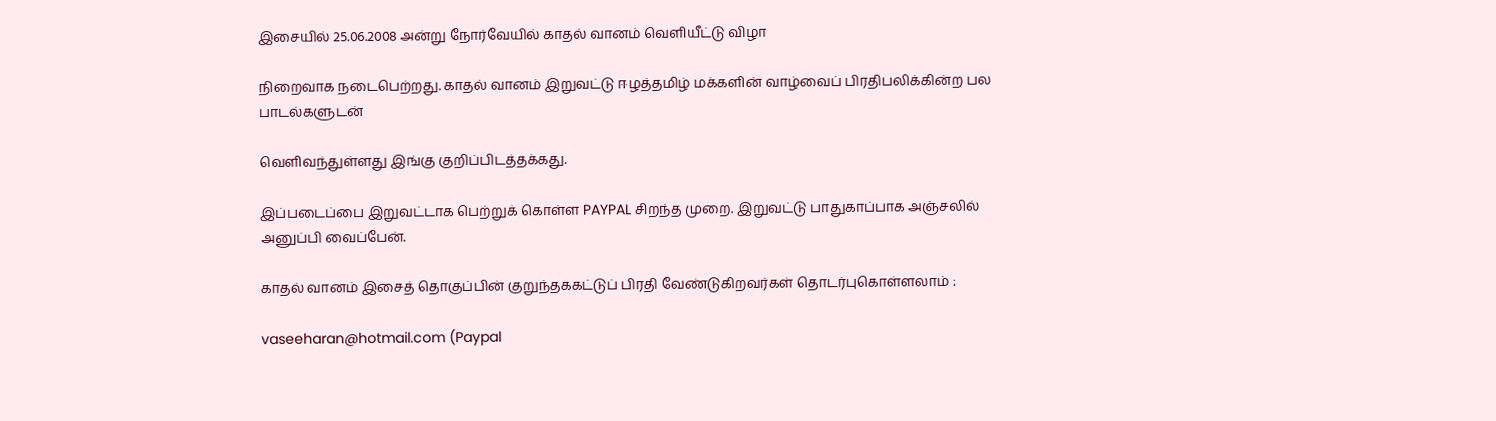இசையில் 25.06.2008 அன்று நோர்வேயில் காதல் வானம் வெளியீட்டு விழா

நிறைவாக நடைபெற்றது. காதல் வானம் இறுவட்டு ஈழத்தமிழ் மக்களின் வாழ்வைப் பிரதிபலிக்கின்ற பல பாடல்களுடன்

வெளிவந்துள்ளது இங்கு குறிப்பிடத்தக்கது.

இப்படைப்பை இறுவட்டாக பெற்றுக் கொள்ள PAYPAL சிறந்த முறை. இறுவட்டு பாதுகாப்பாக அஞ்சலில் அனுப்பி வைப்பேன்.

காதல் வானம் இசைத் தொகுப்பின் குறுந்தககட்டுப் பிரதி வேண்டுகிறவர்கள் தொடர்புகொள்ளலாம் :

vaseeharan@hotmail.com (Paypal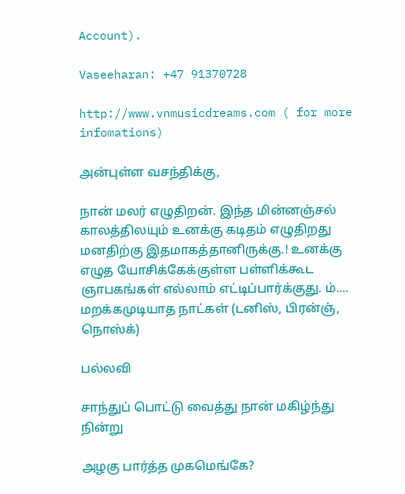Account).

Vaseeharan: +47 91370728

http://www.vnmusicdreams.com ( for more infomations)

அன்புள்ள வசந்திக்கு,

நான் மலர் எழுதிறன். இந்த மின்னஞ்சல் காலத்திலயும் உனக்கு கடிதம் எழுதிறது மனதிற்கு இதமாகத்தானிருக்கு.! உனக்கு எழுத யோசிக்கேக்குள்ள பள்ளிக்கூட ஞாபகங்கள் எல்லாம் எட்டிப்பார்க்குது. ம்.... மறக்கமுடியாத நாட்கள் (டனிஸ், பிரன்ஞ், நொஸ்க்)

பல்லவி

சாந்துப் பொட்டு வைத்து நான் மகிழ்ந்து நின்று

அழகு பார்த்த முகமெங்கே?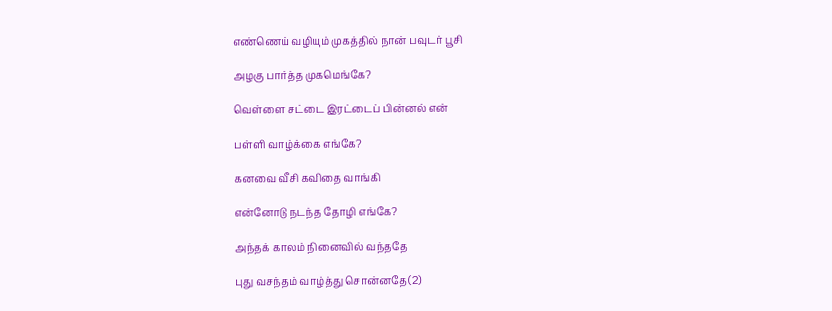எண்ணெய் வழியும் முகத்தில் நான் பவுடர் பூசி

அழகு பார்த்த முகமெங்கே?

வெள்ளை சட்டை இரட்டைப் பின்னல் என்

பள்ளி வாழ்க்கை எங்கே?

கனவை வீசி கவிதை வாங்கி

என்னோடு நடந்த தோழி எங்கே?

அந்தக் காலம் நினைவில் வந்ததே

புது வசந்தம் வாழ்த்து சொன்னதே(2)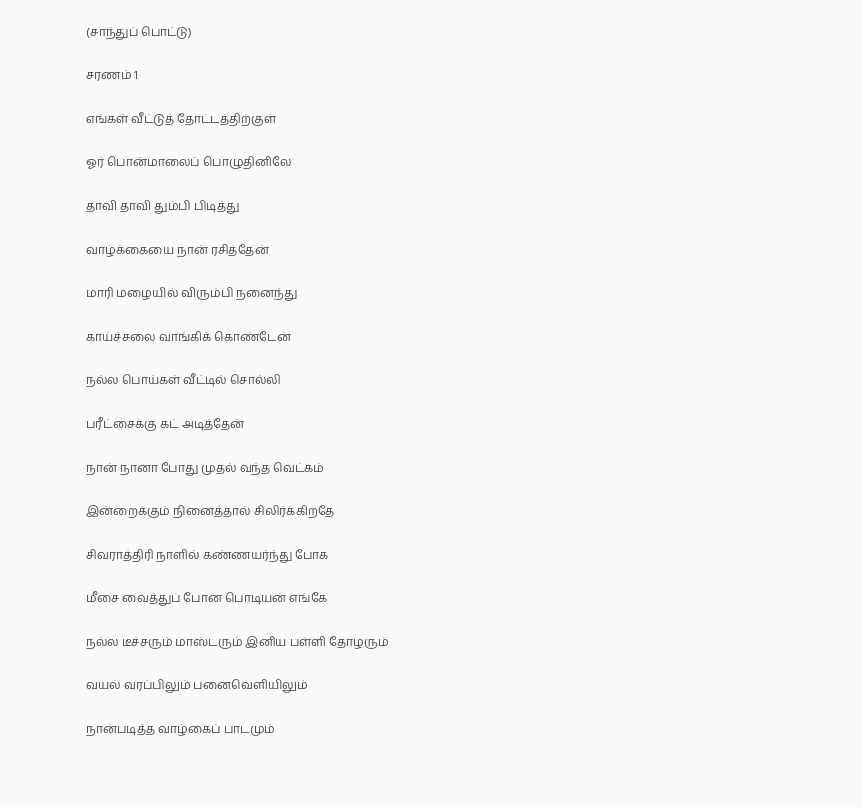(சாந்துப் பொட்டு)

சரணம் 1

எங்கள் வீட்டுத் தோட்டத்திற்குள்

ஓர் பொன்மாலைப் பொழுதினிலே

தாவி தாவி தும்பி பிடித்து

வாழ்க்கையை நான் ரசித்தேன்

மாரி மழையில் விரும்பி நனைந்து

காய்ச்சலை வாங்கிக் கொண்டேன்

நல்ல பொய்கள் வீட்டில் சொல்லி

பரீட்சைக்கு கட் அடித்தேன்

நான் நானா போது முதல் வந்த வெட்கம்

இன்றைக்கும் நினைத்தால் சிலிர்க்கிறதே

சிவராத்திரி நாளில் கண்ணயர்ந்து போக

மீசை வைத்துப் போன பொடியன் எங்கே

நல்ல டீச்சரும் மாஸ்டரும் இனிய பள்ளி தோழரும்

வயல் வரப்பிலும் பனைவெளியிலும்

நான்படித்த வாழ்கைப் பாடமும்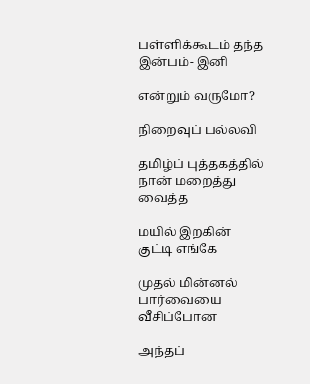பள்ளிக்கூடம் தந்த இன்பம்- இனி

என்றும் வருமோ?

நிறைவுப் பல்லவி

தமிழ்ப் புத்தகத்தில் நான் மறைத்து வைத்த

மயில் இறகின் குட்டி எங்கே

முதல் மின்னல் பார்வையை வீசிப்போன

அந்தப்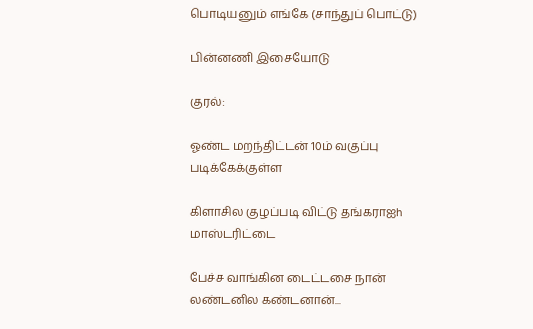பொடியனும் எங்கே (சாந்துப் பொட்டு)

பின்னணி இசையோடு

குரல்:

ஓண்ட மறந்திட்டன் 10ம் வகுப்பு படிக்கேக்குள்ள

கிளாசில குழப்படி விட்டு தங்கராஐh மாஸ்டரிட்டை

பேச்ச வாங்கின டைட்டசை நான் லண்டனில கண்டனான்...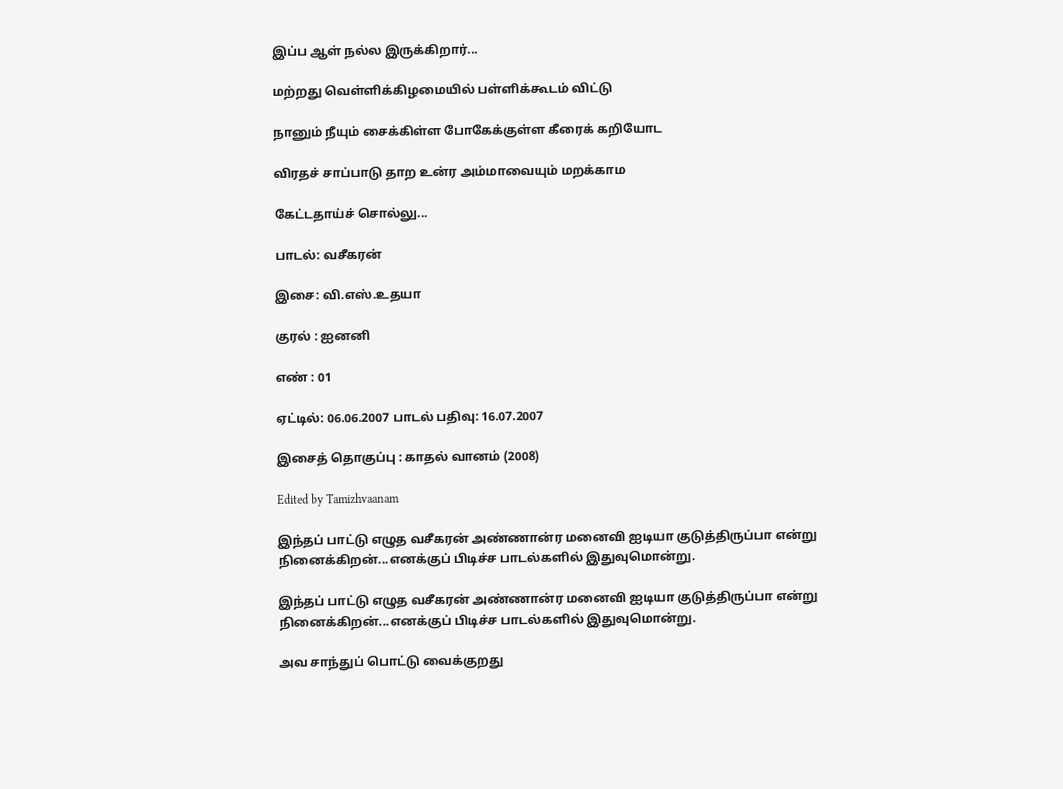இப்ப ஆள் நல்ல இருக்கிறார்...

மற்றது வெள்ளிக்கிழமையில் பள்ளிக்கூடம் விட்டு

நானும் நீயும் சைக்கிள்ள போகேக்குள்ள கீரைக் கறியோட

விரதச் சாப்பாடு தாற உன்ர அம்மாவையும் மறக்காம

கேட்டதாய்ச் சொல்லு...

பாடல்: வசீகரன்

இசை: வி.எஸ்.உதயா

குரல் : ஐனனி

எண் : 01

ஏட்டில்: 06.06.2007 பாடல் பதிவு: 16.07.2007

இசைத் தொகுப்பு : காதல் வானம் (2008)

Edited by Tamizhvaanam

இந்தப் பாட்டு எழுத வசீகரன் அண்ணான்ர மனைவி ஐடியா குடுத்திருப்பா என்று நினைக்கிறன்...எனக்குப் பிடிச்ச பாடல்களில் இதுவுமொன்று.

இந்தப் பாட்டு எழுத வசீகரன் அண்ணான்ர மனைவி ஐடியா குடுத்திருப்பா என்று நினைக்கிறன்...எனக்குப் பிடிச்ச பாடல்களில் இதுவுமொன்று.

அவ சாந்துப் பொட்டு வைக்குறது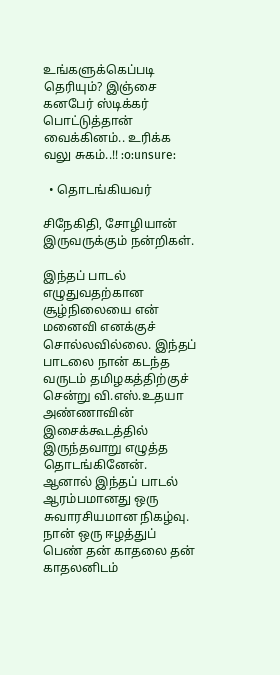உங்களுக்கெப்படி தெரியும்? இஞ்சை கனபேர் ஸ்டிக்கர் பொட்டுத்தான் வைக்கினம்.. உரிக்க வலு சுகம்..!! :o:unsure:

  • தொடங்கியவர்

சிநேகிதி, சோழியான் இருவருக்கும் நன்றிகள்.

இந்தப் பாடல் எழுதுவதற்கான சூழ்நிலையை என் மனைவி எனக்குச் சொல்லவில்லை. இந்தப் பாடலை நான் கடந்த வருடம் தமிழகத்திற்குச் சென்று வி.எஸ்.உதயா அண்ணாவின் இசைக்கூடத்தில் இருந்தவாறு எழுத்த தொடங்கினேன். ஆனால் இந்தப் பாடல் ஆரம்பமானது ஒரு சுவாரசியமான நிகழ்வு. நான் ஒரு ஈழத்துப் பெண் தன் காதலை தன் காதலனிடம்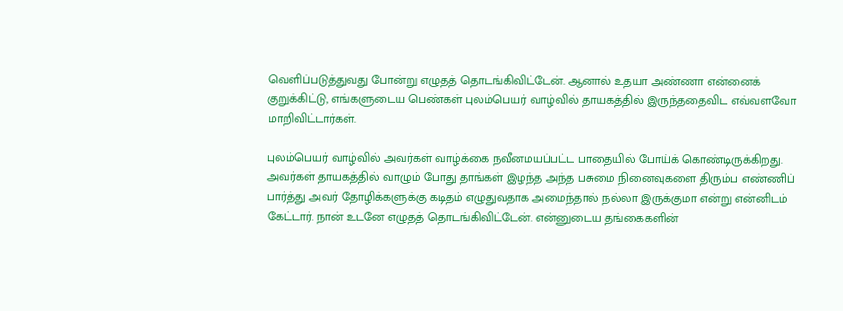வெளிப்படுத்துவது போன்று எழுதத் தொடங்கிவிட்டேன். ஆனால் உதயா அண்ணா என்னைக் குறுக்கிட்டு, எங்களுடைய பெண்கள் புலம்பெயர் வாழ்வில் தாயகத்தில் இருந்ததைவிட எவ்வளவோ மாறிவிட்டார்கள்.

புலம்பெயர் வாழ்வில் அவர்கள் வாழ்க்கை நவீனமயப்பட்ட பாதையில் போய்க் கொண்டிருக்கிறது. அவர்கள் தாயகத்தில் வாழும் போது தாங்கள் இழந்த அந்த பசுமை நினைவுகளை திரும்ப எண்ணிப் பார்த்து அவர் தோழிக்களுக்கு கடிதம் எழுதுவதாக அமைந்தால் நல்லா இருக்குமா என்று என்னிடம் கேட்டார். நான் உடனே எழுதத் தொடங்கிவிட்டேன். என்னுடைய தங்கைகளின்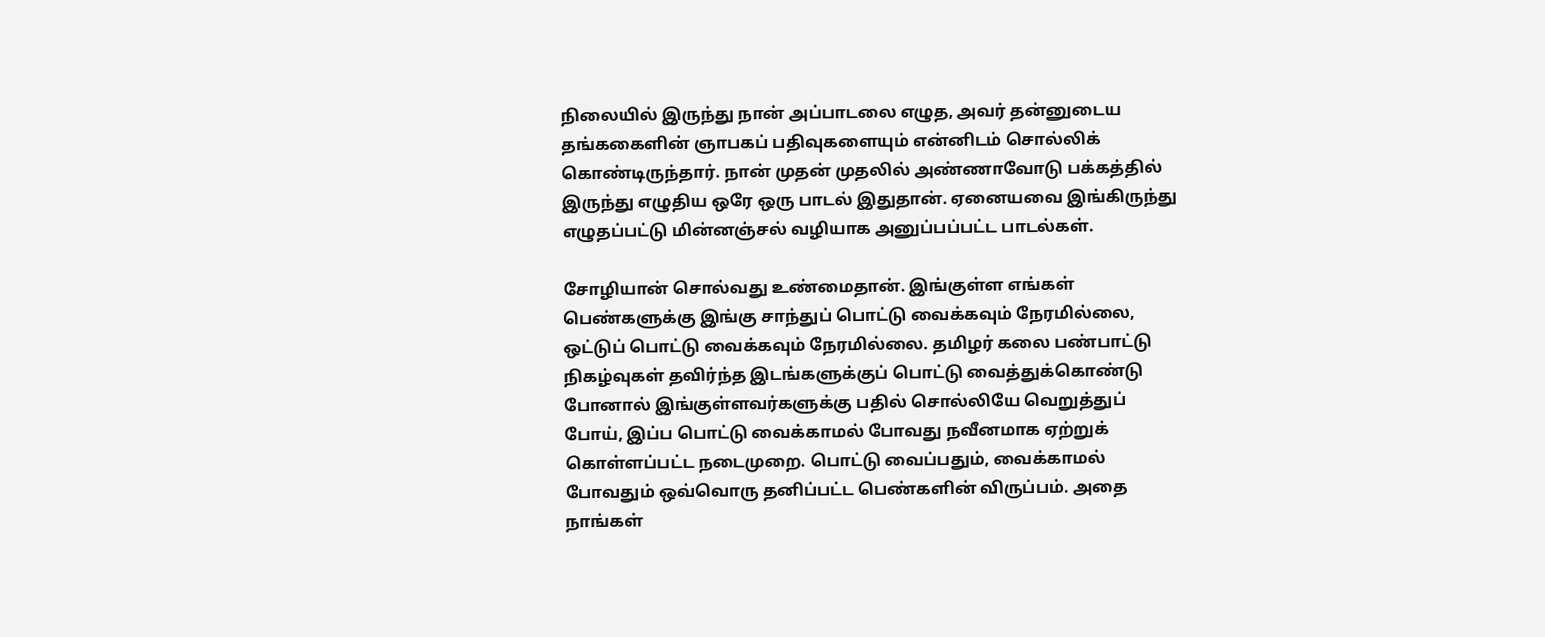நிலையில் இருந்து நான் அப்பாடலை எழுத, அவர் தன்னுடைய தங்ககைளின் ஞாபகப் பதிவுகளையும் என்னிடம் சொல்லிக் கொண்டிருந்தார். நான் முதன் முதலில் அண்ணாவோடு பக்கத்தில் இருந்து எழுதிய ஒரே ஒரு பாடல் இதுதான். ஏனையவை இங்கிருந்து எழுதப்பட்டு மின்னஞ்சல் வழியாக அனுப்பப்பட்ட பாடல்கள்.

சோழியான் சொல்வது உண்மைதான். இங்குள்ள எங்கள் பெண்களுக்கு இங்கு சாந்துப் பொட்டு வைக்கவும் நேரமில்லை, ஒட்டுப் பொட்டு வைக்கவும் நேரமில்லை. தமிழர் கலை பண்பாட்டு நிகழ்வுகள் தவிர்ந்த இடங்களுக்குப் பொட்டு வைத்துக்கொண்டு போனால் இங்குள்ளவர்களுக்கு பதில் சொல்லியே வெறுத்துப் போய், இப்ப பொட்டு வைக்காமல் போவது நவீனமாக ஏற்றுக் கொள்ளப்பட்ட நடைமுறை. பொட்டு வைப்பதும், வைக்காமல் போவதும் ஒவ்வொரு தனிப்பட்ட பெண்களின் விருப்பம். அதை நாங்கள்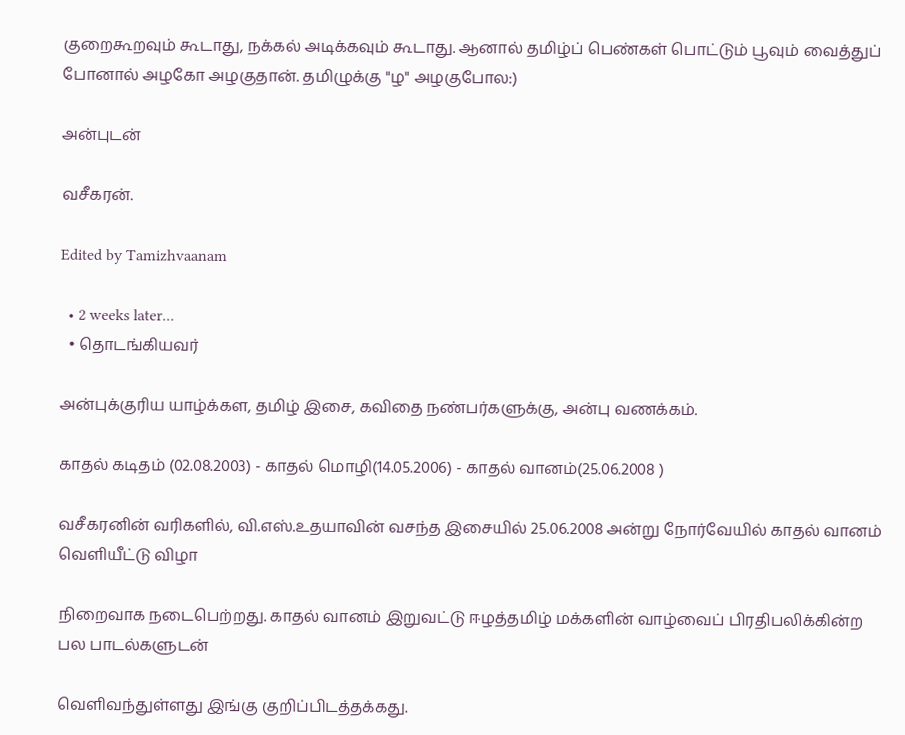குறைகூறவும் கூடாது, நக்கல் அடிக்கவும் கூடாது. ஆனால் தமிழ்ப் பெண்கள் பொட்டும் பூவும் வைத்துப் போனால் அழகோ அழகுதான். தமிழுக்கு "ழ" அழகுபோல:)

அன்புடன்

வசீகரன்.

Edited by Tamizhvaanam

  • 2 weeks later...
  • தொடங்கியவர்

அன்புக்குரிய யாழ்க்கள, தமிழ் இசை, கவிதை நண்பர்களுக்கு, அன்பு வணக்கம்.

காதல் கடிதம் (02.08.2003) - காதல் மொழி(14.05.2006) - காதல் வானம்(25.06.2008 )

வசீகரனின் வரிகளில், வி.எஸ்.உதயாவின் வசந்த இசையில் 25.06.2008 அன்று நோர்வேயில் காதல் வானம் வெளியீட்டு விழா

நிறைவாக நடைபெற்றது. காதல் வானம் இறுவட்டு ஈழத்தமிழ் மக்களின் வாழ்வைப் பிரதிபலிக்கின்ற பல பாடல்களுடன்

வெளிவந்துள்ளது இங்கு குறிப்பிடத்தக்கது.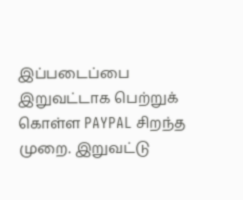இப்படைப்பை இறுவட்டாக பெற்றுக் கொள்ள PAYPAL சிறந்த முறை. இறுவட்டு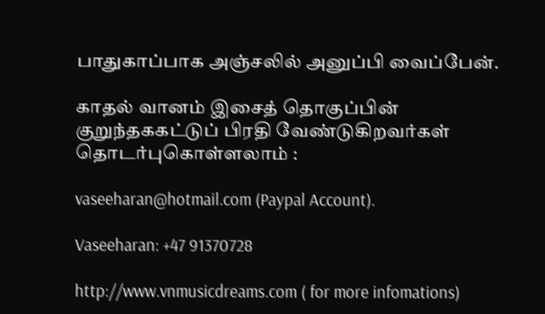பாதுகாப்பாக அஞ்சலில் அனுப்பி வைப்பேன்.

காதல் வானம் இசைத் தொகுப்பின் குறுந்தககட்டுப் பிரதி வேண்டுகிறவர்கள் தொடர்புகொள்ளலாம் :

vaseeharan@hotmail.com (Paypal Account).

Vaseeharan: +47 91370728

http://www.vnmusicdreams.com ( for more infomations)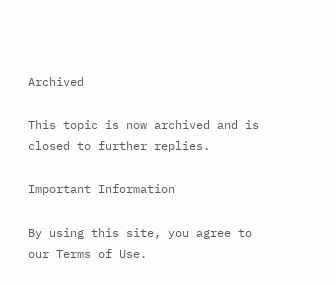Archived

This topic is now archived and is closed to further replies.

Important Information

By using this site, you agree to our Terms of Use.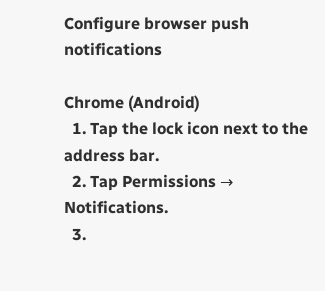Configure browser push notifications

Chrome (Android)
  1. Tap the lock icon next to the address bar.
  2. Tap Permissions → Notifications.
  3.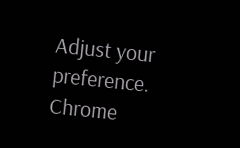Adjust your preference.
Chrome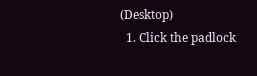(Desktop)
  1. Click the padlock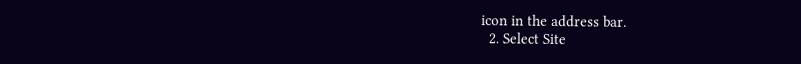icon in the address bar.
  2. Select Site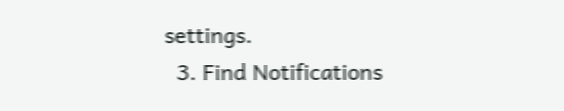settings.
  3. Find Notifications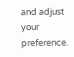and adjust your preference.